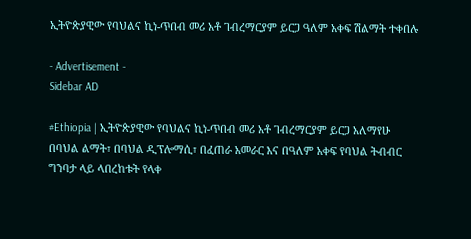ኢትዮጵያዊው የባህልና ኪነ-ጥበብ መሪ አቶ ገብረማርያም ይርጋ ዓለም አቀፍ ሽልማት ተቀበሉ

- Advertisement -
Sidebar AD

#Ethiopia | ኢትዮጵያዊው የባህልና ኪነ-ጥበብ መሪ አቶ ገብረማርያም ይርጋ አለማየሁ በባህል ልማት፣ በባህል ዲፕሎማሲ፣ በፈጠራ አመራር እና በዓለም አቀፍ የባህል ትብብር ግንባታ ላይ ላበረከቱት የላቀ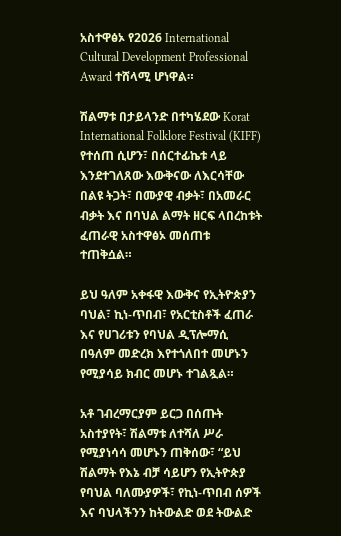አስተዋፅኦ የ2026 International Cultural Development Professional Award ተሸላሚ ሆነዋል።

ሽልማቱ በታይላንድ በተካሄደው Korat International Folklore Festival (KIFF) የተሰጠ ሲሆን፣ በሰርተፊኬቱ ላይ እንደተገለጸው እውቅናው ለእርሳቸው በልዩ ትጋት፣ በሙያዊ ብቃት፣ በአመራር ብቃት እና በባህል ልማት ዘርፍ ላበረከቱት ፈጠራዊ አስተዋፅኦ መሰጠቱ ተጠቅሷል።

ይህ ዓለም አቀፋዊ እውቅና የኢትዮጵያን ባህል፣ ኪነ-ጥበብ፣ የአርቲስቶች ፈጠራ እና የሀገሪቱን የባህል ዲፕሎማሲ በዓለም መድረክ እየተጎለበተ መሆኑን የሚያሳይ ክብር መሆኑ ተገልጿል።

አቶ ገብረማርያም ይርጋ በሰጡት አስተያየት፣ ሽልማቱ ለተሻለ ሥራ የሚያነሳሳ መሆኑን ጠቅሰው፣ “ይህ ሽልማት የእኔ ብቻ ሳይሆን የኢትዮጵያ የባህል ባለሙያዎች፣ የኪነ-ጥበብ ሰዎች እና ባህላችንን ከትውልድ ወደ ትውልድ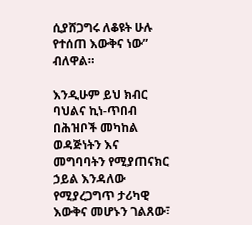ሲያሸጋግሩ ለቆዩት ሁሉ የተሰጠ እውቅና ነው” ብለዋል።

እንዲሁም ይህ ክብር ባህልና ኪነ-ጥበብ በሕዝቦች መካከል ወዳጅነትን እና መግባባትን የሚያጠናክር ኃይል እንዳለው የሚያረጋግጥ ታሪካዊ እውቅና መሆኑን ገልጸው፣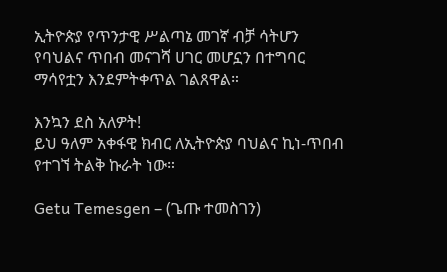ኢትዮጵያ የጥንታዊ ሥልጣኔ መገኛ ብቻ ሳትሆን የባህልና ጥበብ መናገሻ ሀገር መሆኗን በተግባር ማሳየቷን እንደምትቀጥል ገልጸዋል።

እንኳን ደስ አለዎት!
ይህ ዓለም አቀፋዊ ክብር ለኢትዮጵያ ባህልና ኪነ-ጥበብ የተገኘ ትልቅ ኩራት ነው።

Getu Temesgen – (ጌጡ ተመስገን)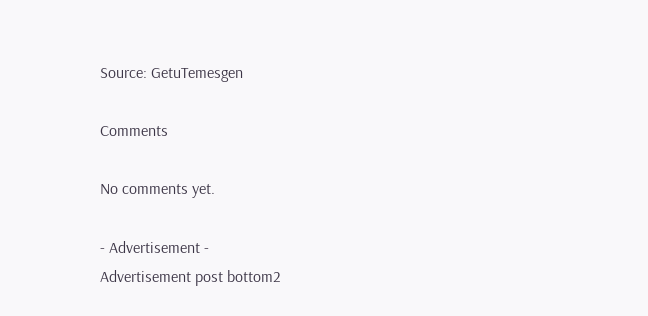Source: GetuTemesgen

Comments

No comments yet.

- Advertisement -
Advertisement post bottom2